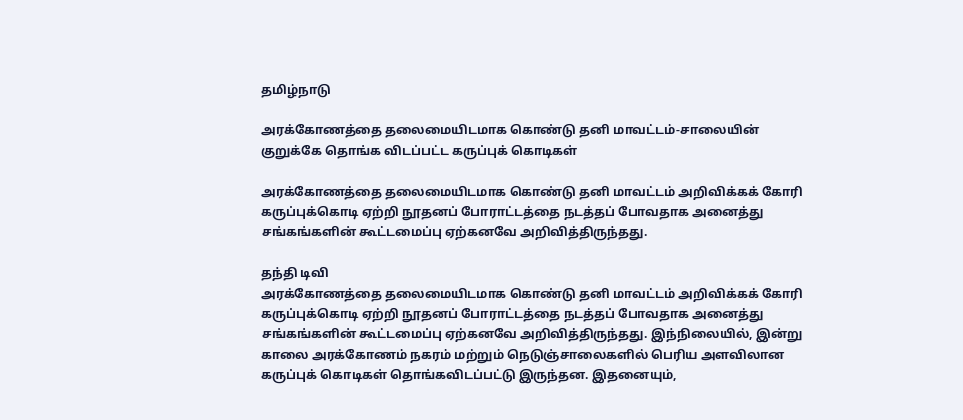தமிழ்நாடு

அரக்கோணத்தை தலைமையிடமாக கொண்டு தனி மாவட்டம்-சாலையின் குறுக்கே தொங்க விடப்பட்ட கருப்புக் கொடிகள்

அரக்கோணத்தை தலைமையிடமாக கொண்டு தனி மாவட்டம் அறிவிக்கக் கோரி கருப்புக்கொடி ஏற்றி நூதனப் போராட்டத்தை நடத்தப் போவதாக அனைத்து சங்கங்களின் கூட்டமைப்பு ஏற்கனவே அறிவித்திருந்தது.

தந்தி டிவி
அரக்கோணத்தை தலைமையிடமாக கொண்டு தனி மாவட்டம் அறிவிக்கக் கோரி கருப்புக்கொடி ஏற்றி நூதனப் போராட்டத்தை நடத்தப் போவதாக அனைத்து சங்கங்களின் கூட்டமைப்பு ஏற்கனவே அறிவித்திருந்தது. இந்நிலையில், இன்று காலை அரக்கோணம் நகரம் மற்றும் நெடுஞ்சாலைகளில் பெரிய அளவிலான கருப்புக் கொடிகள் தொங்கவிடப்பட்டு இருந்தன. இதனையும்,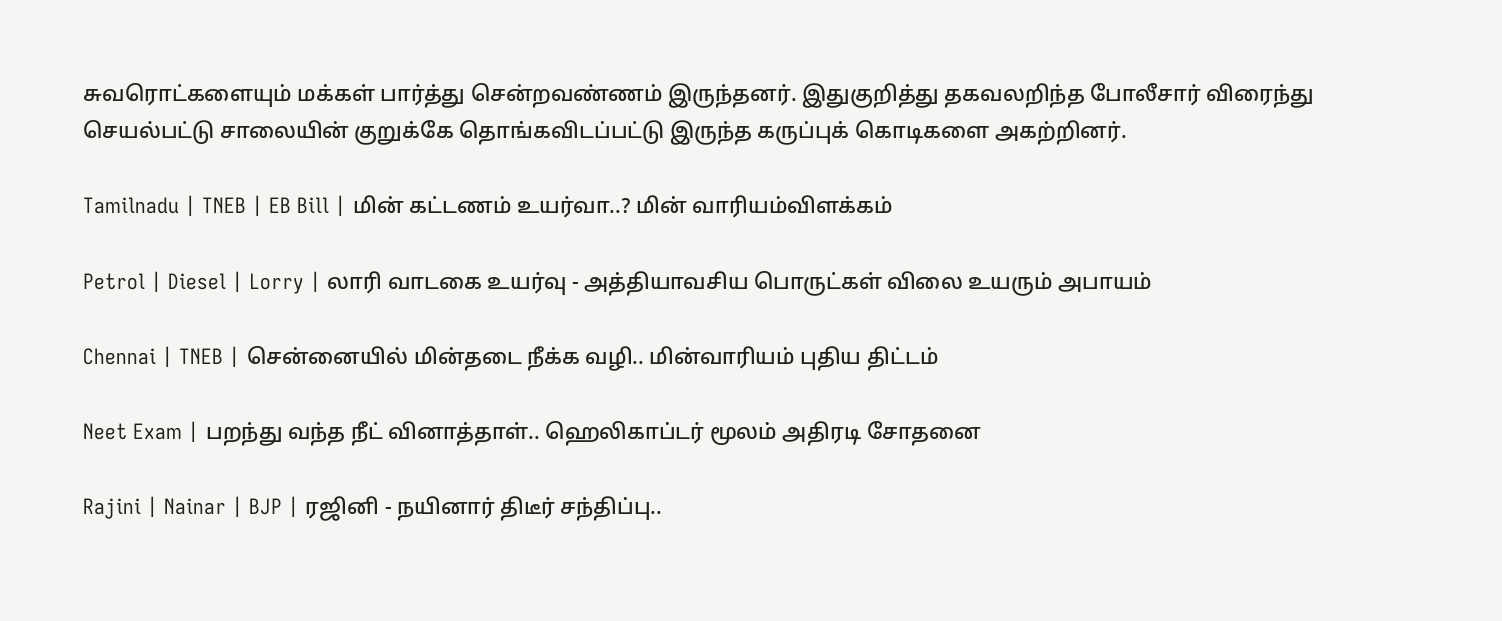சுவரொட்களையும் மக்கள் பார்த்து சென்றவண்ணம் இருந்தனர். இதுகுறித்து தகவலறிந்த போலீசார் விரைந்து செயல்பட்டு சாலையின் குறுக்கே தொங்கவிடப்பட்டு இருந்த கருப்புக் கொடிகளை அகற்றினர்.

Tamilnadu | TNEB | EB Bill | மின் கட்டணம் உயர்வா..? மின் வாரியம்விளக்கம்

Petrol | Diesel | Lorry | லாரி வாடகை உயர்வு - அத்தியாவசிய பொருட்கள் விலை உயரும் அபாயம்

Chennai | TNEB | சென்னையில் மின்தடை நீக்க வழி.. மின்வாரியம் புதிய திட்டம்

Neet Exam | பறந்து வந்த நீட் வினாத்தாள்.. ஹெலிகாப்டர் மூலம் அதிரடி சோதனை

Rajini | Nainar | BJP | ரஜினி - நயினார் திடீர் சந்திப்பு..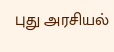புது அரசியல்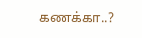கணக்கா..?